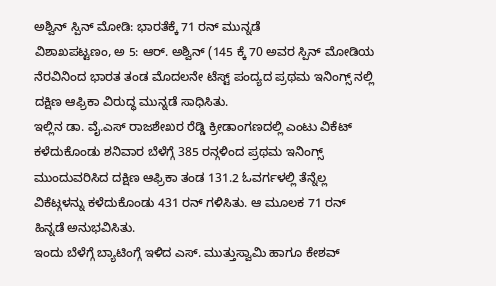ಅಶ್ವಿನ್ ಸ್ಪಿನ್ ಮೋಡಿ: ಭಾರತೆಕ್ಕೆ 71 ರನ್ ಮುನ್ನಡೆ
ವಿಶಾಖಪಟ್ಟಣಂ, ಅ 5: ಆರ್. ಅಶ್ವಿನ್ (145 ಕ್ಕೆ 70 ಅವರ ಸ್ಪಿನ್ ಮೋಡಿಯ ನೆರವಿನಿಂದ ಭಾರತ ತಂಡ ಮೊದಲನೇ ಟೆಸ್ಟ್ ಪಂದ್ಯದ ಪ್ರಥಮ ಇನಿಂಗ್ಸ್ ನಲ್ಲಿ ದಕ್ಷಿಣ ಆಫ್ರಿಕಾ ವಿರುದ್ಧ ಮುನ್ನಡೆ ಸಾಧಿಸಿತು.
ಇಲ್ಲಿನ ಡಾ. ವೈ.ಎಸ್ ರಾಜಶೇಖರ ರೆಡ್ಡಿ ಕ್ರೀಡಾಂಗಣದಲ್ಲಿ ಎಂಟು ವಿಕೆಟ್ ಕಳೆದುಕೊಂಡು ಶನಿವಾರ ಬೆಳೆಗ್ಗೆ 385 ರನ್ಗಳಿಂದ ಪ್ರಥಮ ಇನಿಂಗ್ಸ್ ಮುಂದುವರಿಸಿದ ದಕ್ಷಿಣ ಆಫ್ರಿಕಾ ತಂಡ 131.2 ಓವರ್ಗಳಲ್ಲಿ ತೆನ್ನೆಲ್ಲ ವಿಕೆಟ್ಗಳನ್ನು ಕಳೆದುಕೊಂಡು 431 ರನ್ ಗಳಿಸಿತು. ಆ ಮೂಲಕ 71 ರನ್ ಹಿನ್ನಡೆ ಅನುಭವಿಸಿತು.
ಇಂದು ಬೆಳೆಗ್ಗೆ ಬ್ಯಾಟಿಂಗ್ಗೆ ಇಳಿದ ಎಸ್. ಮುತ್ತುಸ್ವಾಮಿ ಹಾಗೂ ಕೇಶವ್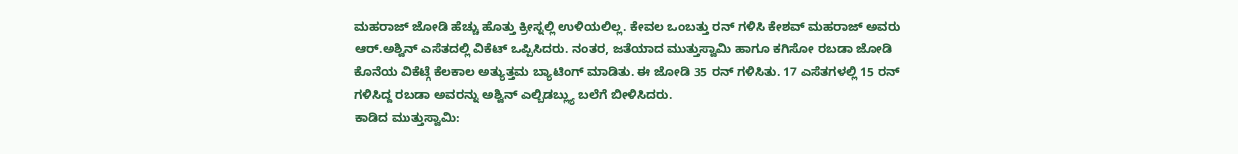ಮಹರಾಜ್ ಜೋಡಿ ಹೆಚ್ಚು ಹೊತ್ತು ಕ್ರೀಸ್ನಲ್ಲಿ ಉಳಿಯಲಿಲ್ಲ. ಕೇವಲ ಒಂಬತ್ತು ರನ್ ಗಳಿಸಿ ಕೇಶವ್ ಮಹರಾಜ್ ಅವರು ಆರ್.ಅಶ್ವಿನ್ ಎಸೆತದಲ್ಲಿ ವಿಕೆಟ್ ಒಪ್ಪಿಸಿದರು. ನಂತರ, ಜತೆಯಾದ ಮುತ್ತುಸ್ವಾಮಿ ಹಾಗೂ ಕಗಿಸೋ ರಬಡಾ ಜೋಡಿ ಕೊನೆಯ ವಿಕೆಟ್ಗೆ ಕೆಲಕಾಲ ಅತ್ಯುತ್ತಮ ಬ್ಯಾಟಿಂಗ್ ಮಾಡಿತು. ಈ ಜೋಡಿ 35 ರನ್ ಗಳಿಸಿತು. 17 ಎಸೆತಗಳಲ್ಲಿ 15 ರನ್ ಗಳಿಸಿದ್ದ ರಬಡಾ ಅವರನ್ನು ಅಶ್ವಿನ್ ಎಲ್ಬಿಡಬ್ಲ್ಯು ಬಲೆಗೆ ಬೀಳಿಸಿದರು.
ಕಾಡಿದ ಮುತ್ತುಸ್ವಾಮಿ: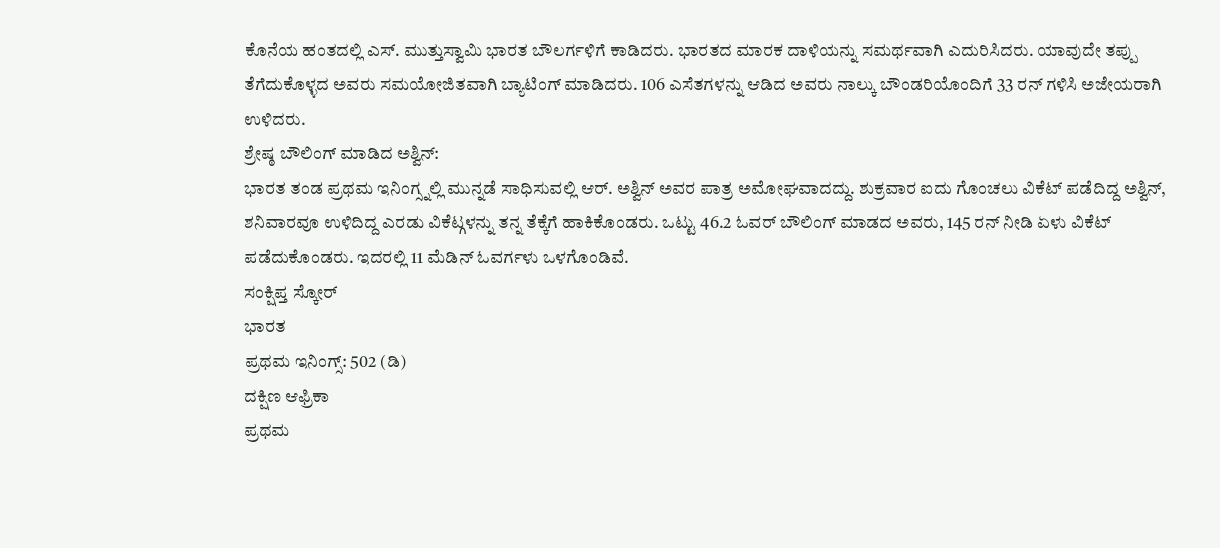ಕೊನೆಯ ಹಂತದಲ್ಲಿ ಎಸ್. ಮುತ್ತುಸ್ವಾಮಿ ಭಾರತ ಬೌಲರ್ಗಳಿಗೆ ಕಾಡಿದರು. ಭಾರತದ ಮಾರಕ ದಾಳಿಯನ್ನು ಸಮರ್ಥವಾಗಿ ಎದುರಿಸಿದರು. ಯಾವುದೇ ತಪ್ಪು ತೆಗೆದುಕೊಳ್ಳದ ಅವರು ಸಮಯೋಜಿತವಾಗಿ ಬ್ಯಾಟಿಂಗ್ ಮಾಡಿದರು. 106 ಎಸೆತಗಳನ್ನು ಆಡಿದ ಅವರು ನಾಲ್ಕು ಬೌಂಡರಿಯೊಂದಿಗೆ 33 ರನ್ ಗಳಿಸಿ ಅಜೇಯರಾಗಿ ಉಳಿದರು.
ಶ್ರೇಷ್ಠ ಬೌಲಿಂಗ್ ಮಾಡಿದ ಅಶ್ವಿನ್:
ಭಾರತ ತಂಡ ಪ್ರಥಮ ಇನಿಂಗ್ಸ್ನಲ್ಲಿ ಮುನ್ನಡೆ ಸಾಧಿಸುವಲ್ಲಿ ಆರ್. ಅಶ್ವಿನ್ ಅವರ ಪಾತ್ರ ಅಮೋಘವಾದದ್ದು. ಶುಕ್ರವಾರ ಐದು ಗೊಂಚಲು ವಿಕೆಟ್ ಪಡೆದಿದ್ದ ಅಶ್ವಿನ್, ಶನಿವಾರವೂ ಉಳಿದಿದ್ದ ಎರಡು ವಿಕೆಟ್ಗಳನ್ನು ತನ್ನ ತೆಕ್ಕೆಗೆ ಹಾಕಿಕೊಂಡರು. ಒಟ್ಟು 46.2 ಓವರ್ ಬೌಲಿಂಗ್ ಮಾಡದ ಅವರು, 145 ರನ್ ನೀಡಿ ಏಳು ವಿಕೆಟ್ ಪಡೆದುಕೊಂಡರು. ಇದರಲ್ಲಿ 11 ಮೆಡಿನ್ ಓವರ್ಗಳು ಒಳಗೊಂಡಿವೆ.
ಸಂಕ್ಷಿಪ್ತ ಸ್ಕೋರ್
ಭಾರತ
ಪ್ರಥಮ ಇನಿಂಗ್ಸ್: 502 (ಡಿ)
ದಕ್ಷಿಣ ಆಫ್ರಿಕಾ
ಪ್ರಥಮ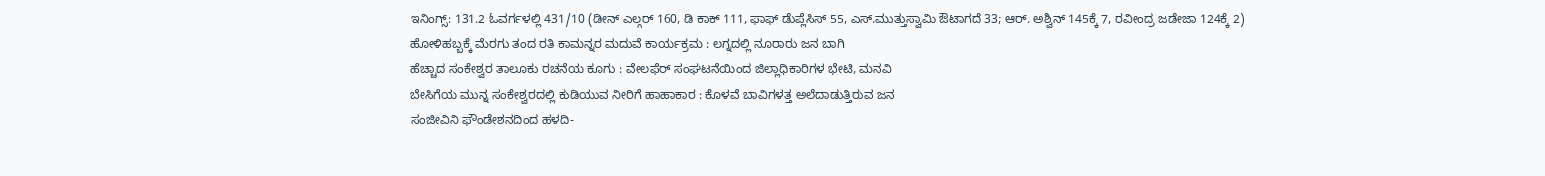ಇನಿಂಗ್ಸ್: 131.2 ಓವರ್ಗಳಲ್ಲಿ 431/10 (ಡೀನ್ ಎಲ್ಗರ್ 160, ಡಿ ಕಾಕ್ 111, ಫಾಫ್ ಡೆುಪ್ಲೆಸಿಸ್ 55, ಎಸ್.ಮುತ್ತುಸ್ವಾಮಿ ಔಟಾಗದೆ 33; ಆರ್. ಅಶ್ವಿನ್ 145ಕ್ಕೆ 7, ರವೀಂದ್ರ ಜಡೇಜಾ 124ಕ್ಕೆ 2)
ಹೋಳಿಹಬ್ಬಕ್ಕೆ ಮೆರಗು ತಂದ ರತಿ ಕಾಮನ್ನರ ಮದುವೆ ಕಾರ್ಯಕ್ರಮ : ಲಗ್ನದಲ್ಲಿ ನೂರಾರು ಜನ ಬಾಗಿ
ಹೆಚ್ಚಾದ ಸಂಕೇಶ್ವರ ತಾಲೂಕು ರಚನೆಯ ಕೂಗು : ವೇಲಫೆರ್ ಸಂಘಟನೆಯಿಂದ ಜಿಲ್ಲಾಧಿಕಾರಿಗಳ ಭೇಟಿ, ಮನವಿ
ಬೇಸಿಗೆಯ ಮುನ್ನ ಸಂಕೇಶ್ವರದಲ್ಲಿ ಕುಡಿಯುವ ನೀರಿಗೆ ಹಾಹಾಕಾರ : ಕೊಳವೆ ಬಾವಿಗಳತ್ತ ಅಲೆದಾಡುತ್ತಿರುವ ಜನ
ಸಂಜೀವಿನಿ ಫೌಂಡೇಶನದಿಂದ ಹಳದಿ-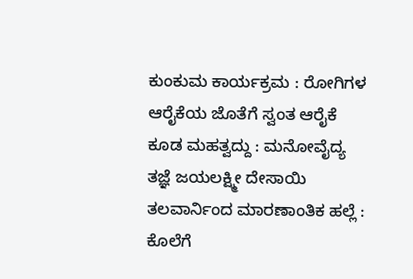ಕುಂಕುಮ ಕಾರ್ಯಕ್ರಮ : ರೋಗಿಗಳ ಆರೈಕೆಯ ಜೊತೆಗೆ ಸ್ವಂತ ಆರೈಕೆ ಕೂಡ ಮಹತ್ವದ್ದು : ಮನೋವೈದ್ಯ ತಜ್ಞೆ ಜಯಲಕ್ಷ್ಮೀ ದೇಸಾಯಿ
ತಲವಾರ್ನಿಂದ ಮಾರಣಾಂತಿಕ ಹಲ್ಲೆ : ಕೊಲೆಗೆ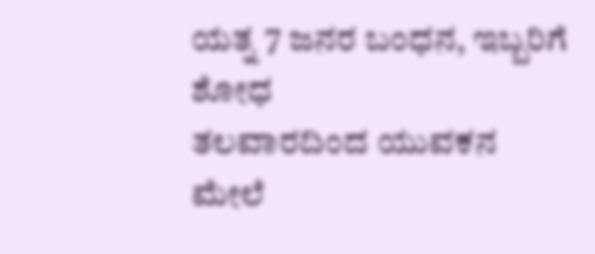ಯತ್ನ 7 ಜನರ ಬಂಧನ, ಇಬ್ಬರಿಗೆ ಶೋಧ
ತಲವಾರದಿಂದ ಯುವಕನ ಮೇಲೆ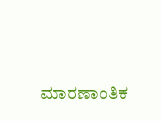ಮಾರಣಾಂತಿಕ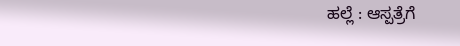ಹಲ್ಲೆ : ಆಸ್ಪತ್ರೆಗೆ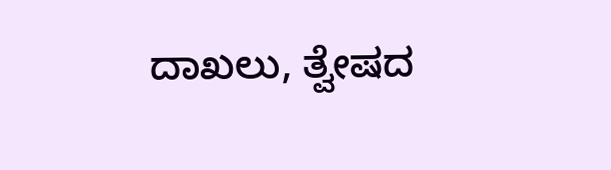ದಾಖಲು, ತ್ವೇಷದ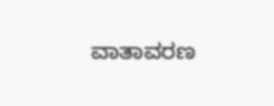ವಾತಾವರಣ